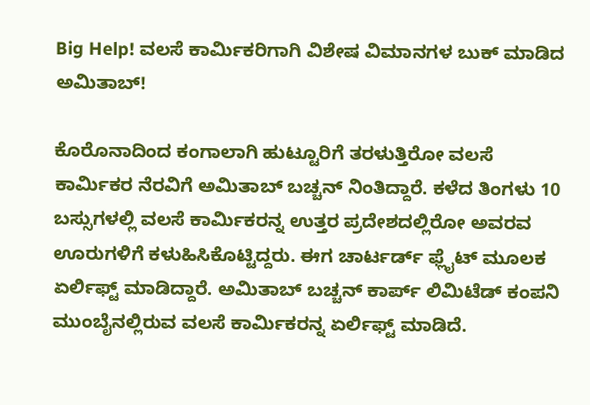Big Help! ವಲಸೆ ಕಾರ್ಮಿಕರಿಗಾಗಿ ವಿಶೇಷ ವಿಮಾನಗಳ ಬುಕ್ ಮಾಡಿದ ಅಮಿತಾಬ್!

ಕೊರೊನಾದಿಂದ ಕಂಗಾಲಾಗಿ ಹುಟ್ಟೂರಿಗೆ ತರಳುತ್ತಿರೋ ವಲಸೆ ಕಾರ್ಮಿಕರ ನೆರವಿಗೆ ಅಮಿತಾಬ್ ಬಚ್ಚನ್ ನಿಂತಿದ್ದಾರೆ. ಕಳೆದ ತಿಂಗಳು 10 ಬಸ್ಸುಗಳಲ್ಲಿ ವಲಸೆ ಕಾರ್ಮಿಕರನ್ನ ಉತ್ತರ ಪ್ರದೇಶದಲ್ಲಿರೋ ಅವರವ ಊರುಗಳಿಗೆ ಕಳುಹಿಸಿಕೊಟ್ಟಿದ್ದರು. ಈಗ ಚಾರ್ಟರ್ಡ್ ಫ್ಲೈಟ್ ಮೂಲಕ ಏರ್ಲಿಫ್ಟ್ ಮಾಡಿದ್ದಾರೆ. ಅಮಿತಾಬ್ ಬಚ್ಚನ್ ಕಾರ್ಪ್ ಲಿಮಿಟೆಡ್ ಕಂಪನಿ ಮುಂಬೈನಲ್ಲಿರುವ ವಲಸೆ ಕಾರ್ಮಿಕರನ್ನ ಏರ್ಲಿಫ್ಟ್ ಮಾಡಿದೆ.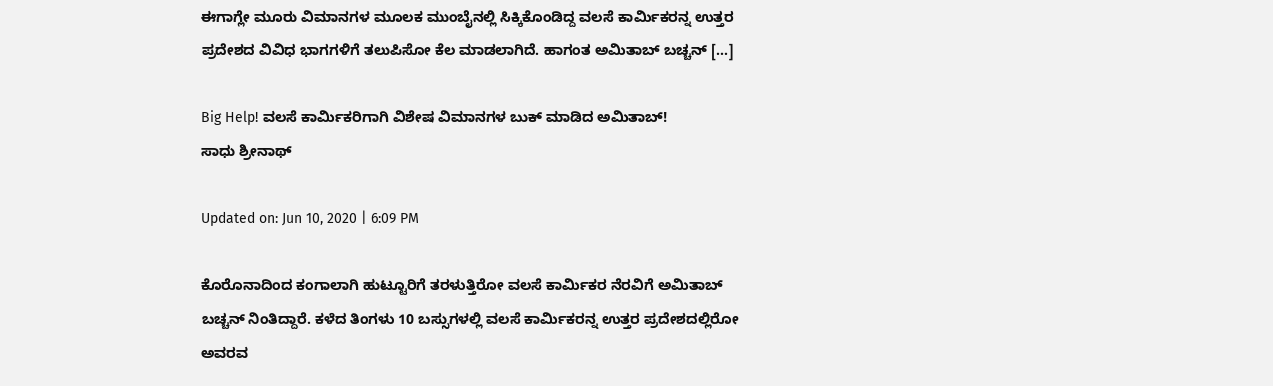ಈಗಾಗ್ಲೇ ಮೂರು ವಿಮಾನಗಳ ಮೂಲಕ ಮುಂಬೈನಲ್ಲಿ ಸಿಕ್ಕಿಕೊಂಡಿದ್ದ ವಲಸೆ ಕಾರ್ಮಿಕರನ್ನ ಉತ್ತರ ಪ್ರದೇಶದ ವಿವಿಧ ಭಾಗಗಳಿಗೆ ತಲುಪಿಸೋ ಕೆಲ ಮಾಡಲಾಗಿದೆ. ಹಾಗಂತ ಅಮಿತಾಬ್ ಬಚ್ಚನ್ […]

Big Help! ವಲಸೆ ಕಾರ್ಮಿಕರಿಗಾಗಿ ವಿಶೇಷ ವಿಮಾನಗಳ ಬುಕ್ ಮಾಡಿದ ಅಮಿತಾಬ್!
ಸಾಧು ಶ್ರೀನಾಥ್

Updated on: Jun 10, 2020 | 6:09 PM

ಕೊರೊನಾದಿಂದ ಕಂಗಾಲಾಗಿ ಹುಟ್ಟೂರಿಗೆ ತರಳುತ್ತಿರೋ ವಲಸೆ ಕಾರ್ಮಿಕರ ನೆರವಿಗೆ ಅಮಿತಾಬ್ ಬಚ್ಚನ್ ನಿಂತಿದ್ದಾರೆ. ಕಳೆದ ತಿಂಗಳು 10 ಬಸ್ಸುಗಳಲ್ಲಿ ವಲಸೆ ಕಾರ್ಮಿಕರನ್ನ ಉತ್ತರ ಪ್ರದೇಶದಲ್ಲಿರೋ ಅವರವ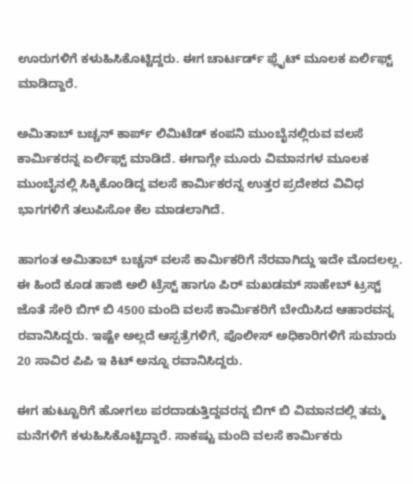ಊರುಗಳಿಗೆ ಕಳುಹಿಸಿಕೊಟ್ಟಿದ್ದರು. ಈಗ ಚಾರ್ಟರ್ಡ್ ಫ್ಲೈಟ್ ಮೂಲಕ ಏರ್ಲಿಫ್ಟ್ ಮಾಡಿದ್ದಾರೆ.

ಅಮಿತಾಬ್ ಬಚ್ಚನ್ ಕಾರ್ಪ್ ಲಿಮಿಟೆಡ್ ಕಂಪನಿ ಮುಂಬೈನಲ್ಲಿರುವ ವಲಸೆ ಕಾರ್ಮಿಕರನ್ನ ಏರ್ಲಿಫ್ಟ್ ಮಾಡಿದೆ. ಈಗಾಗ್ಲೇ ಮೂರು ವಿಮಾನಗಳ ಮೂಲಕ ಮುಂಬೈನಲ್ಲಿ ಸಿಕ್ಕಿಕೊಂಡಿದ್ದ ವಲಸೆ ಕಾರ್ಮಿಕರನ್ನ ಉತ್ತರ ಪ್ರದೇಶದ ವಿವಿಧ ಭಾಗಗಳಿಗೆ ತಲುಪಿಸೋ ಕೆಲ ಮಾಡಲಾಗಿದೆ.

ಹಾಗಂತ ಅಮಿತಾಬ್ ಬಚ್ಚನ್ ವಲಸೆ ಕಾರ್ಮಿಕರಿಗೆ ನೆರವಾಗಿದ್ದು ಇದೇ ಮೊದಲಲ್ಲ. ಈ ಹಿಂದೆ ಕೂಡ ಹಾಜಿ ಅಲಿ ಟ್ರೆಸ್ಟ್ ಹಾಗೂ ಪಿರ್ ಮಖಡಮ್ ಸಾಹೇಬ್ ಟ್ರಸ್ಟ್ ಜೊತೆ ಸೇರಿ ಬಿಗ್ ಬಿ 4500 ಮಂದಿ ವಲಸೆ ಕಾರ್ಮಿಕರಿಗೆ ಬೇಯಿಸಿದ ಆಹಾರವನ್ನ ರವಾನಿಸಿದ್ದರು. ಇಷ್ಟೇ ಅಲ್ಲದೆ ಆಸ್ಪತ್ರೆಗಳಿಗೆ, ಪೊಲೀಸ್ ಅಧಿಕಾರಿಗಳಿಗೆ ಸುಮಾರು 20 ಸಾವಿರ ಪಿಪಿ ಇ ಕಿಟ್ ಅನ್ನೂ ರವಾನಿಸಿದ್ದರು.

ಈಗ ಹುಟ್ಟೂರಿಗೆ ಹೋಗಲು ಪರದಾಡುತ್ತಿದ್ದವರನ್ನ ಬಿಗ್ ಬಿ ವಿಮಾನದಲ್ಲಿ ತಮ್ಮ ಮನೆಗಳಿಗೆ ಕಳುಹಿಸಿಕೊಟ್ಟಿದ್ದಾರೆ. ಸಾಕಷ್ಟು ಮಂದಿ ವಲಸೆ ಕಾರ್ಮಿಕರು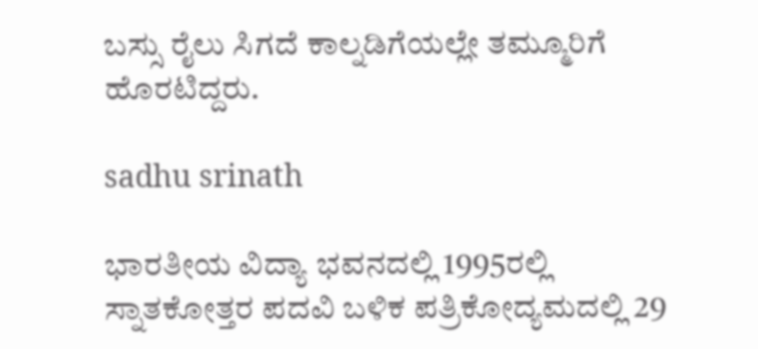ಬಸ್ಸು ರೈಲು ಸಿಗದೆ ಕಾಲ್ನಡಿಗೆಯಲ್ಲೇ ತಮ್ಮೂರಿಗೆ ಹೊರಟಿದ್ದರು.

sadhu srinath

ಭಾರತೀಯ ವಿದ್ಯಾ ಭವನದಲ್ಲಿ 1995ರಲ್ಲಿ ಸ್ನಾತಕೋತ್ತರ ಪದವಿ ಬಳಿಕ ಪತ್ರಿಕೋದ್ಯಮದಲ್ಲಿ 29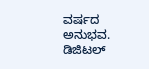ವರ್ಷದ ಅನುಭವ. ಡಿಜಿಟಲ್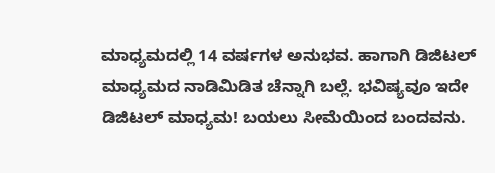ಮಾಧ್ಯಮದಲ್ಲಿ 14 ವರ್ಷಗಳ ಅನುಭವ. ಹಾಗಾಗಿ ಡಿಜಿಟಲ್ ಮಾಧ್ಯಮದ ನಾಡಿಮಿಡಿತ ಚೆನ್ನಾಗಿ ಬಲ್ಲೆ. ಭವಿಷ್ಯವೂ ಇದೇ ಡಿಜಿಟಲ್ ಮಾಧ್ಯಮ! ಬಯಲು ಸೀಮೆಯಿಂದ ಬಂದವನು.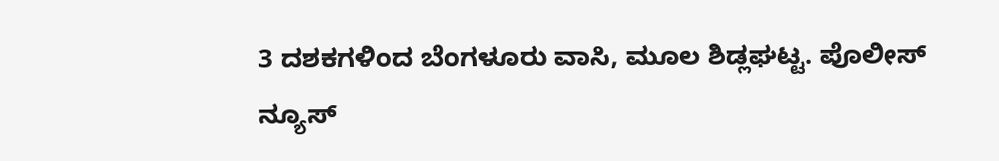3 ದಶಕಗಳಿಂದ ಬೆಂಗಳೂರು ವಾಸಿ, ಮೂಲ ಶಿಡ್ಲಘಟ್ಟ. ಪೊಲೀಸ್ ನ್ಯೂಸ್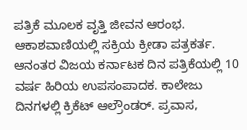ಪತ್ರಿಕೆ ಮೂಲಕ ವೃತ್ತಿ ಜೀವನ ಆರಂಭ. ಆಕಾಶವಾಣಿಯಲ್ಲಿ ಸಕ್ರಿಯ ಕ್ರೀಡಾ ಪತ್ರಕರ್ತ. ಆನಂತರ ವಿಜಯ ಕರ್ನಾಟಕ ದಿನ ಪತ್ರಿಕೆಯಲ್ಲಿ 10 ವರ್ಷ ಹಿರಿಯ ಉಪಸಂಪಾದಕ. ಕಾಲೇಜು ದಿನಗಳಲ್ಲಿ ಕ್ರಿಕೆಟ್ ಆಲ್ರೌಂಡರ್. ಪ್ರವಾಸ,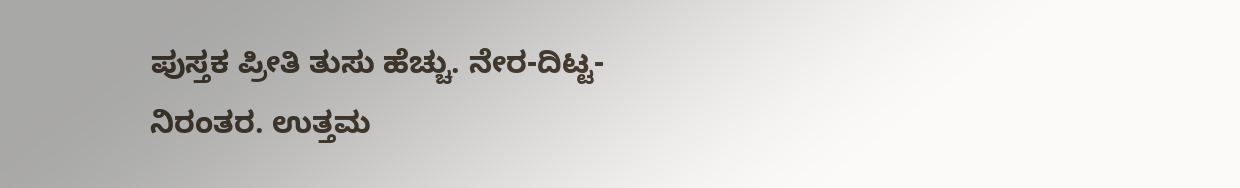ಪುಸ್ತಕ ಪ್ರೀತಿ ತುಸು ಹೆಚ್ಚು. ನೇರ-ದಿಟ್ಟ-ನಿರಂತರ. ಉತ್ತಮ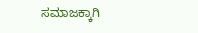ಸಮಾಜಕ್ಕಾಗಿ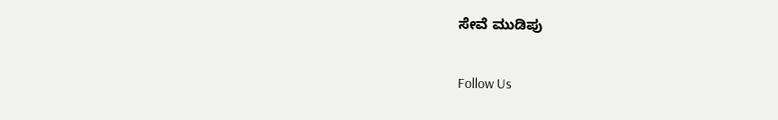ಸೇವೆ ಮುಡಿಪು

Follow Us